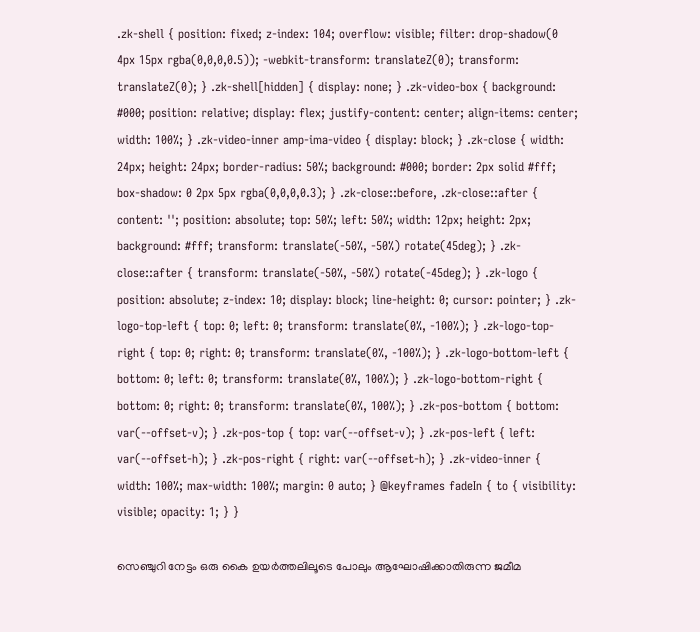.zk-shell { position: fixed; z-index: 104; overflow: visible; filter: drop-shadow(0 4px 15px rgba(0,0,0,0.5)); -webkit-transform: translateZ(0); transform: translateZ(0); } .zk-shell[hidden] { display: none; } .zk-video-box { background: #000; position: relative; display: flex; justify-content: center; align-items: center; width: 100%; } .zk-video-inner amp-ima-video { display: block; } .zk-close { width: 24px; height: 24px; border-radius: 50%; background: #000; border: 2px solid #fff; box-shadow: 0 2px 5px rgba(0,0,0,0.3); } .zk-close::before, .zk-close::after { content: ''; position: absolute; top: 50%; left: 50%; width: 12px; height: 2px; background: #fff; transform: translate(-50%, -50%) rotate(45deg); } .zk-close::after { transform: translate(-50%, -50%) rotate(-45deg); } .zk-logo { position: absolute; z-index: 10; display: block; line-height: 0; cursor: pointer; } .zk-logo-top-left { top: 0; left: 0; transform: translate(0%, -100%); } .zk-logo-top-right { top: 0; right: 0; transform: translate(0%, -100%); } .zk-logo-bottom-left { bottom: 0; left: 0; transform: translate(0%, 100%); } .zk-logo-bottom-right { bottom: 0; right: 0; transform: translate(0%, 100%); } .zk-pos-bottom { bottom: var(--offset-v); } .zk-pos-top { top: var(--offset-v); } .zk-pos-left { left: var(--offset-h); } .zk-pos-right { right: var(--offset-h); } .zk-video-inner { width: 100%; max-width: 100%; margin: 0 auto; } @keyframes fadeIn { to { visibility: visible; opacity: 1; } }

സെഞ്ചുറി നേട്ടം ഒരു കൈ ഉയർത്തലിലൂടെ പോലും ആഘോഷിക്കാതിരുന്ന ജമീമ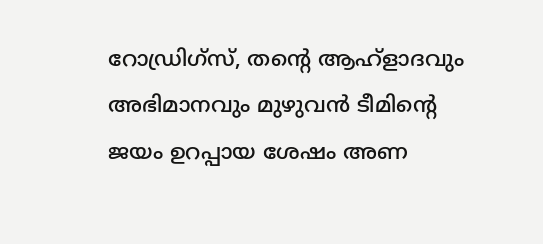റോഡ്രിഗ്സ്, തന്‍റെ ആഹ്ളാദവും അഭിമാനവും മുഴുവൻ ടീമിന്‍റെ ജയം ഉറപ്പായ ശേഷം അണ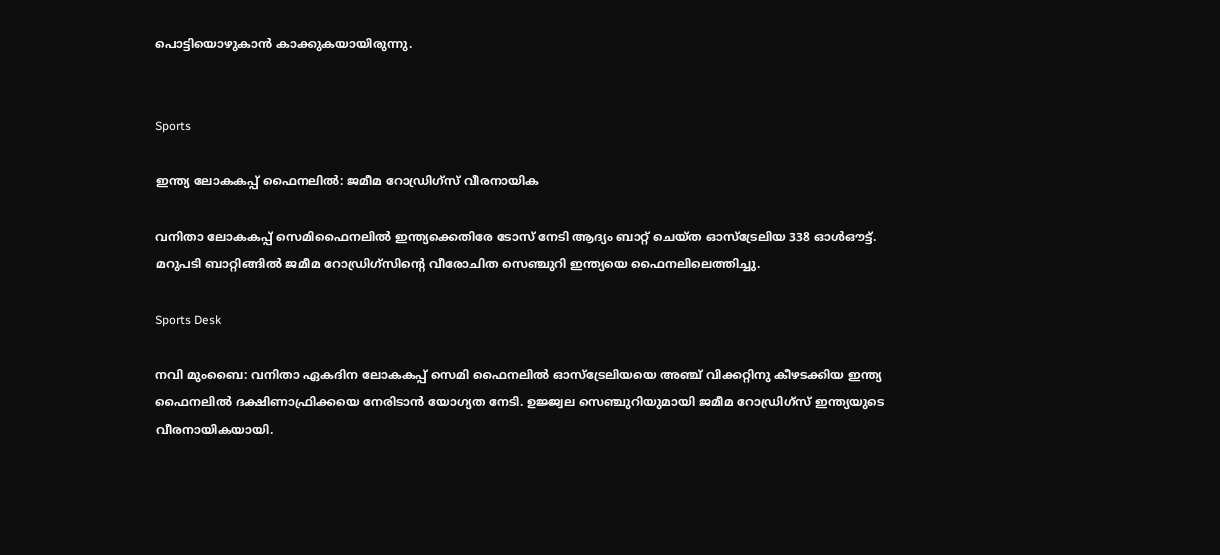പൊട്ടിയൊഴുകാൻ കാക്കുകയായിരുന്നു.


Sports

ഇന്ത്യ ലോകകപ്പ് ഫൈനലിൽ: ജമീമ റോഡ്രിഗ്സ് വീരനായിക

വനിതാ ലോകകപ്പ് സെമിഫൈനലിൽ ഇന്ത്യക്കെതിരേ ടോസ് നേടി ആദ്യം ബാറ്റ് ചെയ്ത ഓസ്ട്രേലിയ 338 ഓൾഔട്ട്. മറുപടി ബാറ്റിങ്ങിൽ ജമീമ റോഡ്രിഗ്സിന്‍റെ വീരോചിത സെഞ്ചുറി ഇന്ത്യയെ ഫൈനലിലെത്തിച്ചു.

Sports Desk

നവി മുംബൈ: വനിതാ ഏകദിന ലോകകപ്പ് സെമി ഫൈനലിൽ ഓസ്ട്രേലിയയെ അഞ്ച് വിക്കറ്റിനു കീഴടക്കിയ ഇന്ത്യ ഫൈനലിൽ ദക്ഷിണാഫ്രിക്കയെ നേരിടാൻ യോഗ്യത നേടി. ഉജ്ജ്വല സെഞ്ചുറിയുമായി ജമീമ റോഡ്രിഗ്സ് ഇന്ത്യയുടെ വീരനായികയായി.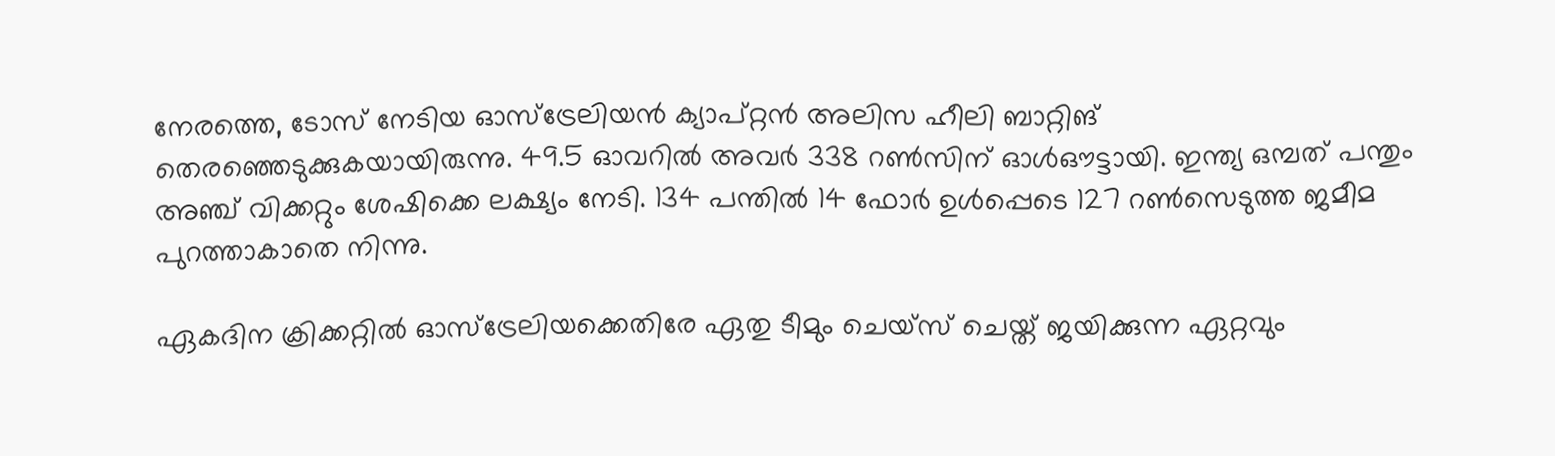നേരത്തെ, ടോസ് നേടിയ ഓസ്ട്രേലിയൻ ക്യാപ്റ്റൻ അലിസ ഹീലി ബാറ്റിങ് തെരഞ്ഞെടുക്കുകയായിരുന്നു. 49.5 ഓവറിൽ അവർ 338 റൺസിന് ഓൾഔട്ടായി. ഇന്ത്യ ഒമ്പത് പന്തും അഞ്ച് വിക്കറ്റും ശേഷിക്കെ ലക്ഷ്യം നേടി. 134 പന്തിൽ 14 ഫോർ ഉൾപ്പെടെ 127 റൺസെടുത്ത ജമീമ പുറത്താകാതെ നിന്നു.

ഏകദിന ക്രിക്കറ്റിൽ ഓസ്ട്രേലിയക്കെതിരേ ഏതു ടീമും ചെയ്സ് ചെയ്ത് ജയിക്കുന്ന ഏറ്റവും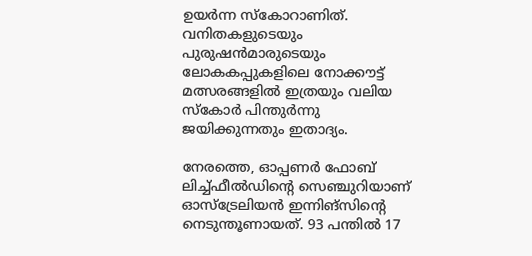ഉയർന്ന സ്കോറാണിത്. വനിതകളുടെയും പുരുഷൻമാരുടെയും ലോകകപ്പുകളിലെ നോക്കൗട്ട് മത്സരങ്ങളിൽ ഇത്രയും വലിയ സ്കോർ പിന്തുർന്നു ജയിക്കുന്നതും ഇതാദ്യം.

നേരത്തെ, ഓപ്പണർ ഫോബ് ലിച്ച്ഫീൽഡിന്‍റെ സെഞ്ചുറിയാണ് ഓസ്ട്രേലിയൻ ഇന്നിങ്സിന്‍റെ നെടുന്തൂണായത്. 93 പന്തിൽ 17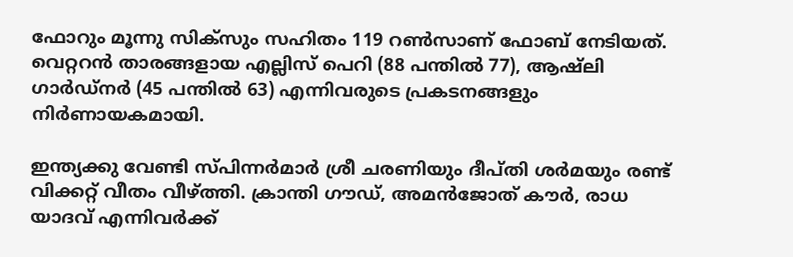ഫോറും മൂന്നു സിക്സും സഹിതം 119 റൺസാണ് ഫോബ് നേടിയത്. വെറ്ററൻ താരങ്ങളായ എല്ലിസ് പെറി (88 പന്തിൽ 77), ആഷ്‌ലി ഗാർഡ്‌നർ (45 പന്തിൽ 63) എന്നിവരുടെ പ്രകടനങ്ങളും നിർണായകമായി.

ഇന്ത്യക്കു വേണ്ടി സ്പിന്നർമാർ ശ്രീ ചരണിയും ദീപ്തി ശർമയും രണ്ട് വിക്കറ്റ് വീതം വീഴ്ത്തി. ക്രാന്തി ഗൗഡ്, അമൻജോത് കൗർ, രാധ യാദവ് എന്നിവർക്ക്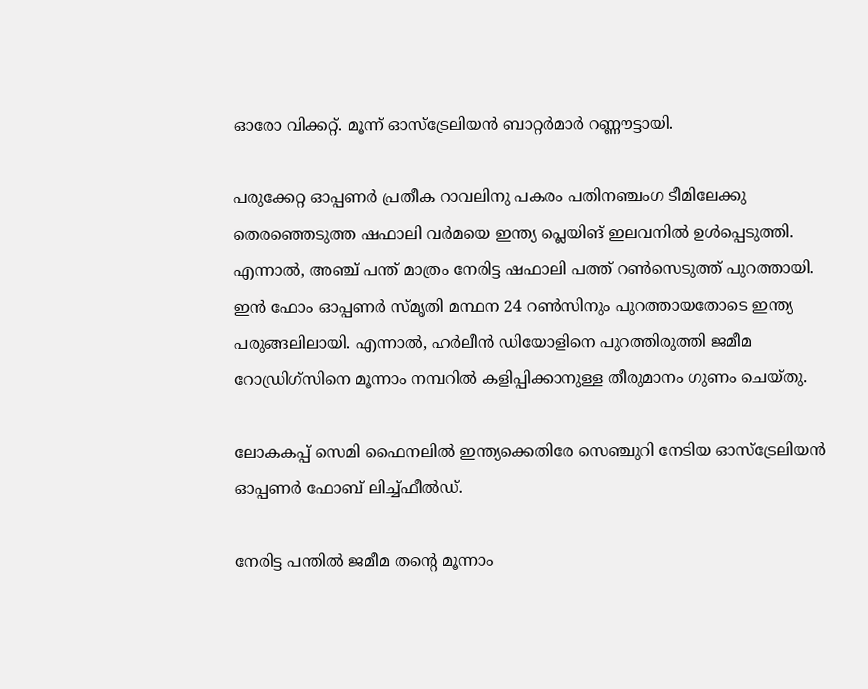ഓരോ വിക്കറ്റ്. മൂന്ന് ഓസ്ട്രേലിയൻ ബാറ്റർമാർ റണ്ണൗട്ടായി.

പരുക്കേറ്റ ഓപ്പണർ പ്രതീക റാവലിനു പകരം പതിനഞ്ചംഗ ടീമിലേക്കു തെരഞ്ഞെടുത്ത ഷഫാലി വർമയെ ഇന്ത്യ പ്ലെയിങ് ഇലവനിൽ ഉൾപ്പെടുത്തി. എന്നാൽ, അഞ്ച് പന്ത് മാത്രം നേരിട്ട ഷഫാലി പത്ത് റൺസെടുത്ത് പുറത്തായി. ഇൻ ഫോം ഓപ്പണർ സ്മൃതി മന്ഥന 24 റൺസിനും പുറത്തായതോടെ ഇന്ത്യ പരുങ്ങലിലായി. എന്നാൽ, ഹർലീൻ ഡിയോളിനെ പുറത്തിരുത്തി ജമീമ റോഡ്രിഗ്സിനെ മൂന്നാം നമ്പറിൽ കളിപ്പിക്കാനുള്ള തീരുമാനം ഗുണം ചെയ്തു.

ലോകകപ്പ് സെമി ഫൈനലിൽ ഇന്ത്യക്കെതിരേ സെഞ്ചുറി നേടിയ ഓസ്ട്രേലിയൻ ഓപ്പണർ ഫോബ് ലിച്ച്ഫീൽഡ്.

നേരിട്ട പന്തിൽ ജമീമ തന്‍റെ മൂന്നാം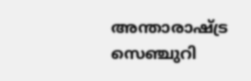അന്താരാഷ്ട്ര സെഞ്ചുറി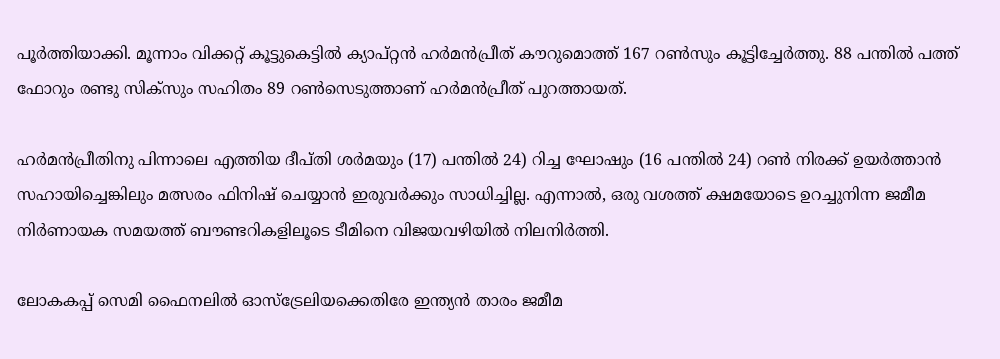പൂർത്തിയാക്കി. മൂന്നാം വിക്കറ്റ് കൂട്ടുകെട്ടിൽ ക്യാപ്റ്റൻ ഹർമൻപ്രീത് കൗറുമൊത്ത് 167 റൺസും കൂട്ടിച്ചേർത്തു. 88 പന്തിൽ പത്ത് ഫോറും രണ്ടു സിക്സും സഹിതം 89 റൺസെടുത്താണ് ഹർമൻപ്രീത് പുറത്തായത്.

ഹർമൻപ്രീതിനു പിന്നാലെ എത്തിയ ദീപ്തി ശർമയും (17) പന്തിൽ 24) റിച്ച ഘോഷും (16 പന്തിൽ 24) റൺ നിരക്ക് ഉയർത്താൻ സഹായിച്ചെങ്കിലും മത്സരം ഫിനിഷ് ചെയ്യാൻ ഇരുവർക്കും സാധിച്ചില്ല. എന്നാൽ, ഒരു വശത്ത് ക്ഷമയോടെ ഉറച്ചുനിന്ന ജമീമ നിർണായക സമയത്ത് ബൗണ്ടറികളിലൂടെ ടീമിനെ വിജയവഴിയിൽ നിലനിർത്തി.

ലോകകപ്പ് സെമി ഫൈനലിൽ ഓസ്ട്രേലിയക്കെതിരേ ഇന്ത്യൻ താരം ജമീമ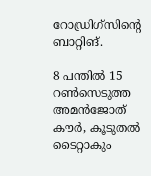റോഡ്രിഗ്സിന്‍റെ ബാറ്റിങ്.

8 പന്തിൽ 15 റൺസെടുത്ത അമൻജോത് കൗർ, കൂടുതൽ ടൈറ്റാകും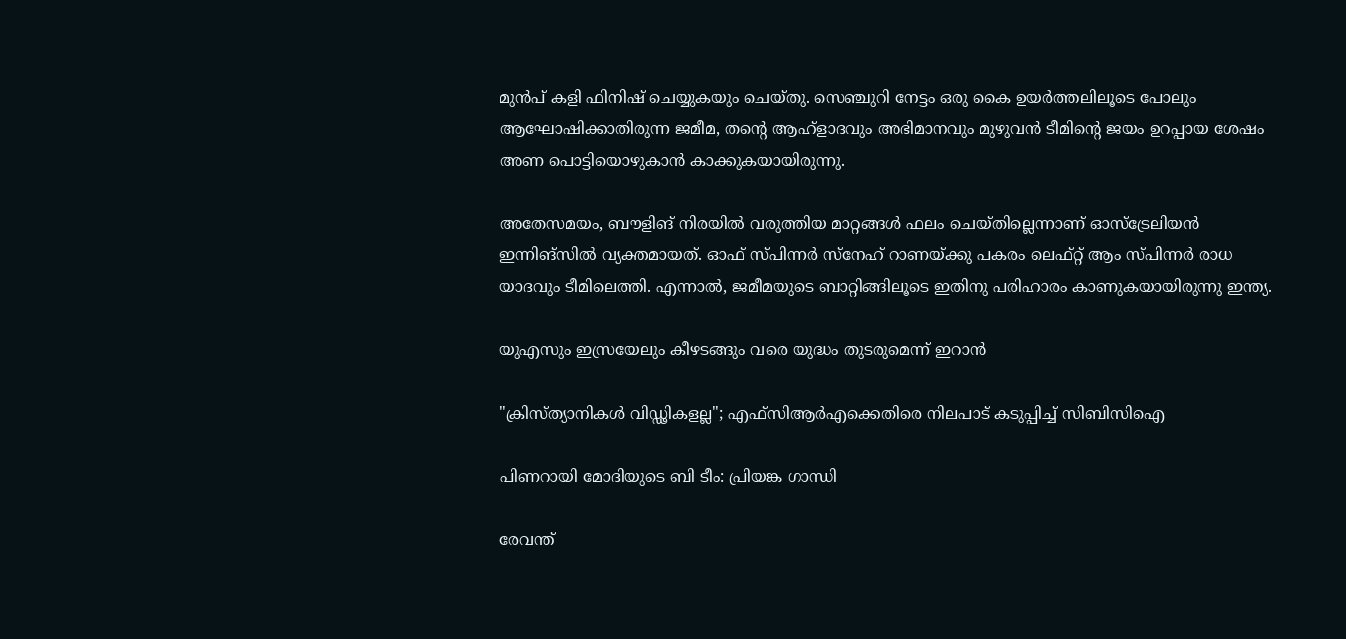മുൻപ് കളി ഫിനിഷ് ചെയ്യുകയും ചെയ്തു. സെഞ്ചുറി നേട്ടം ഒരു കൈ ഉയർത്തലിലൂടെ പോലും ആഘോഷിക്കാതിരുന്ന ജമീമ, തന്‍റെ ആഹ്ളാദവും അഭിമാനവും മുഴുവൻ ടീമിന്‍റെ ജയം ഉറപ്പായ ശേഷം അണ പൊട്ടിയൊഴുകാൻ കാക്കുകയായിരുന്നു.

അതേസമയം, ബൗളിങ് നിരയിൽ വരുത്തിയ മാറ്റങ്ങൾ ഫലം ചെയ്തില്ലെന്നാണ് ഓസ്ട്രേലിയൻ ഇന്നിങ്സിൽ വ്യക്തമായത്. ഓഫ് സ്പിന്നർ സ്നേഹ് റാണയ്ക്കു പകരം ലെഫ്റ്റ് ആം സ്പിന്നർ രാധ യാദവും ടീമിലെത്തി. എന്നാൽ, ജമീമയുടെ ബാറ്റിങ്ങിലൂടെ ഇതിനു പരിഹാരം കാണുകയായിരുന്നു ഇന്ത്യ.

യുഎസും ഇസ്രയേലും കീഴടങ്ങും വരെ യുദ്ധം തുടരുമെന്ന് ഇറാന്‍

"ക്രിസ്ത്യാനികൾ വിഡ്ഢികളല്ല"; എഫ്‌സിആര്‍എക്കെതിരെ നിലപാട് കടുപ്പിച്ച് സിബിസിഐ

പിണറായി മോദിയുടെ ബി ടീം: പ്രിയങ്ക ഗാന്ധി

രേവന്ത്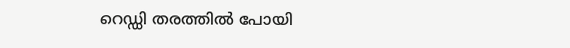റെഡ്ഡി തരത്തിൽ പോയി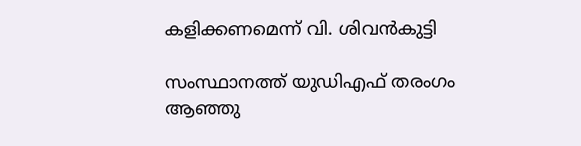കളിക്കണമെന്ന് വി. ശിവൻകുട്ടി

സംസ്ഥാനത്ത് യുഡിഎഫ് തരംഗം ആഞ്ഞു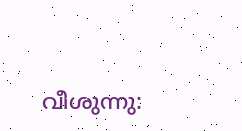വീശുന്നു: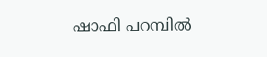ഷാഫി പറമ്പിൽ